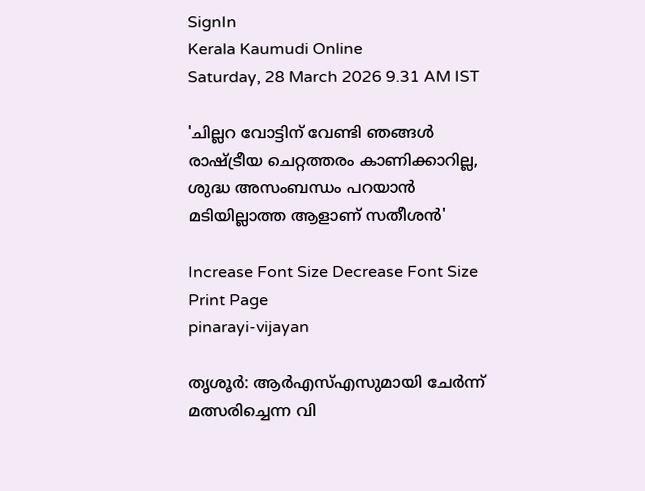SignIn
Kerala Kaumudi Online
Saturday, 28 March 2026 9.31 AM IST

'ചില്ലറ വോട്ടിന് വേണ്ടി ഞങ്ങൾ രാഷ്‌ട്രീയ ചെറ്റത്തരം കാണിക്കാറില്ല, ശുദ്ധ അസംബന്ധം പറയാൻ മടിയില്ലാത്ത ആളാണ് സതീശൻ'

Increase Font Size Decrease Font Size Print Page
pinarayi-vijayan

തൃശൂർ: ആർഎസ്‌എസുമായി ചേർന്ന് മത്സരിച്ചെന്ന വി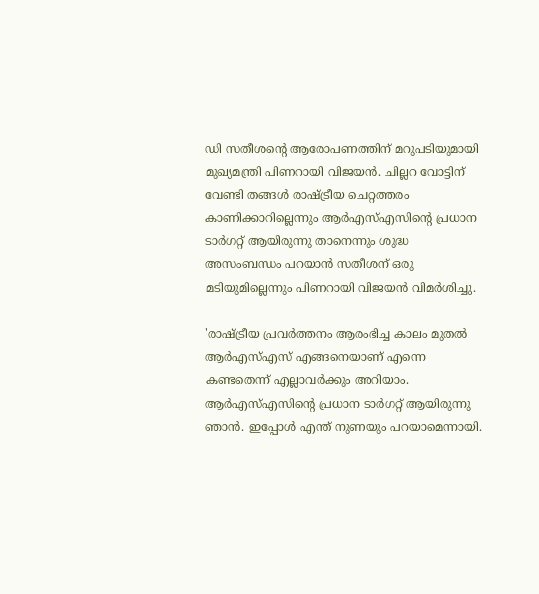ഡി സതീശന്റെ ആരോപണത്തിന് മറുപടിയുമായി മുഖ്യമന്ത്രി പിണറായി വിജയൻ. ചില്ലറ വോട്ടിന് വേണ്ടി തങ്ങൾ രാഷ്‌ട്രീയ ചെറ്റത്തരം കാണിക്കാറില്ലെന്നും ആർഎസ്‌എസിന്റെ പ്രധാന ടാർഗറ്റ് ആയിരുന്നു താനെന്നും ശുദ്ധ അസംബന്ധം പറയാൻ സതീശന് ഒരു മടിയുമില്ലെന്നും പിണറായി വിജയൻ വിമർശിച്ചു.

'രാഷ്‌ട്രീയ പ്രവർത്തനം ആരംഭിച്ച കാലം മുതൽ ആർഎസ്‌എസ് എങ്ങനെയാണ് എന്നെ കണ്ടതെന്ന് എല്ലാവർക്കും അറിയാം. ആർഎസ്‌എസിന്റെ പ്രധാന ടാർഗറ്റ് ആയിരുന്നു ഞാൻ. ഇപ്പോൾ എന്ത് നുണയും പറയാമെന്നായി.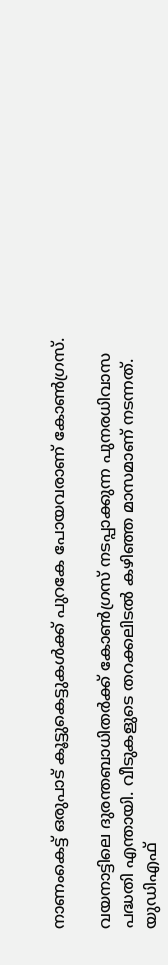നാണംകെട്ട് ഒരുപാട് കൂട്ടുകെട്ടുകൾക്ക് പുറകേ പോയവരാണ് കോൺഗ്രസ്.

വയനാട്ടിലെ ദുരന്തബാധിതർക്ക് കോൺഗ്രസ് നടപ്പാക്കുന്ന പുനരധിവാസ പദ്ധതി എന്തായി. വീടുകളുടെ തറക്കലിടൽ കഴിഞ്ഞ മാസമാണ് നടന്നത്. യുഡിഎഫ്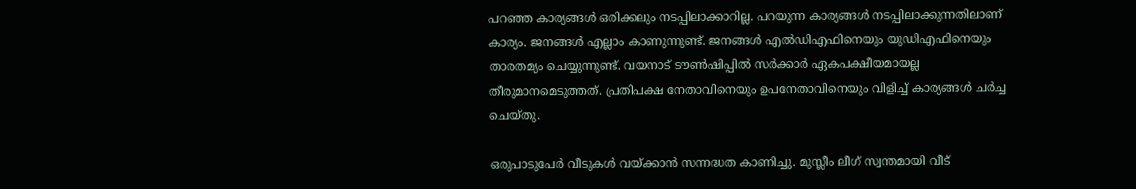പറഞ്ഞ കാര്യങ്ങൾ ഒരിക്കലും നടപ്പിലാക്കാറില്ല. പറയുന്ന കാര്യങ്ങൾ നടപ്പിലാക്കുന്നതിലാണ് കാര്യം. ജനങ്ങൾ എല്ലാം കാണുന്നുണ്ട്. ജനങ്ങൾ എൽഡിഎഫിനെയും യുഡിഎഫിനെയും താരതമ്യം ചെയ്യുന്നുണ്ട്. വയനാട് ടൗൺഷിപ്പിൽ സർക്കാർ ഏകപക്ഷീയമായല്ല തീരുമാനമെടുത്തത്. പ്രതിപക്ഷ നേതാവിനെയും ഉപനേതാവിനെയും വിളിച്ച് കാര്യങ്ങൾ ചർച്ച ചെയ്‌തു.

ഒരുപാടുപേർ വീടുകൾ വയ്‌ക്കാൻ സന്നദ്ധത കാണിച്ചു. മുസ്ലീം ലീഗ് സ്വന്തമായി വീട്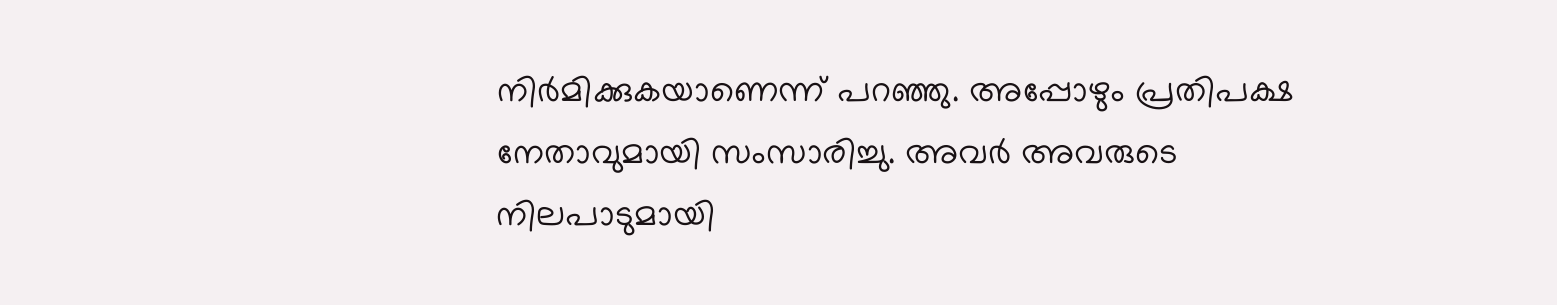നിർമിക്കുകയാണെന്ന് പറഞ്ഞു. അപ്പോഴും പ്രതിപക്ഷ നേതാവുമായി സംസാരിച്ചു. അവർ അവരുടെ നിലപാടുമായി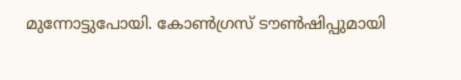മുന്നോട്ടുപോയി. കോൺഗ്രസ് ടൗൺഷിപ്പുമായി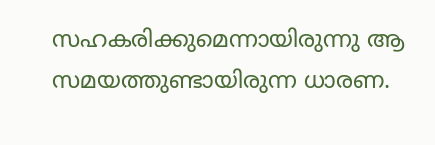സഹകരിക്കുമെന്നായിരുന്നു ആ സമയത്തുണ്ടായിരുന്ന ധാരണ.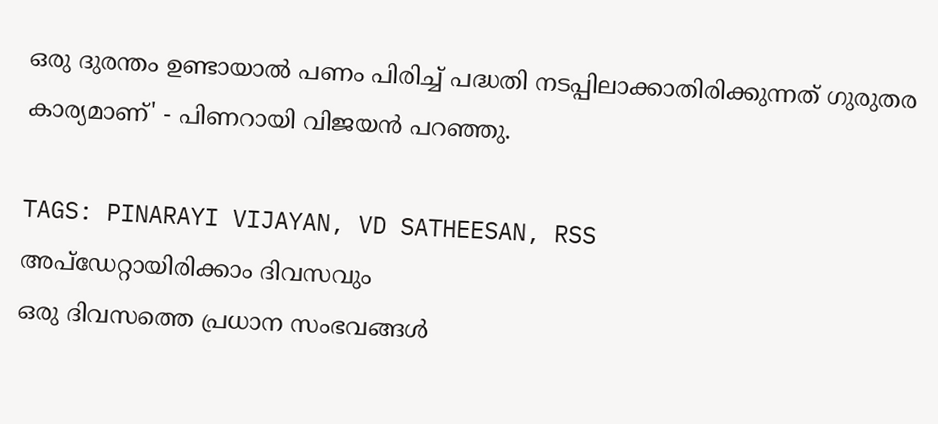ഒരു ദുരന്തം ഉണ്ടായാൽ പണം പിരിച്ച് പദ്ധതി നടപ്പിലാക്കാതിരിക്കുന്നത് ഗുരുതര കാര്യമാണ്' - പിണറായി വിജയൻ പറഞ്ഞു.

TAGS: PINARAYI VIJAYAN, VD SATHEESAN, RSS
അപ്ഡേറ്റായിരിക്കാം ദിവസവും
ഒരു ദിവസത്തെ പ്രധാന സംഭവങ്ങൾ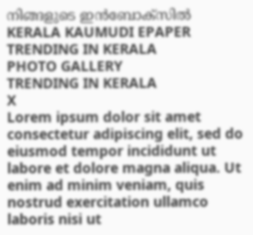നിങ്ങളുടെ ഇൻബോക്സിൽ
KERALA KAUMUDI EPAPER
TRENDING IN KERALA
PHOTO GALLERY
TRENDING IN KERALA
X
Lorem ipsum dolor sit amet
consectetur adipiscing elit, sed do eiusmod tempor incididunt ut labore et dolore magna aliqua. Ut enim ad minim veniam, quis nostrud exercitation ullamco laboris nisi ut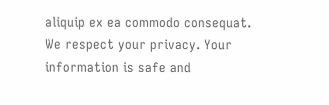aliquip ex ea commodo consequat.
We respect your privacy. Your information is safe and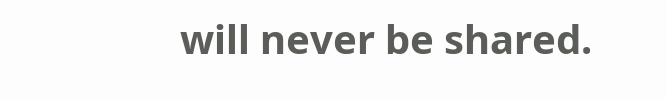will never be shared.